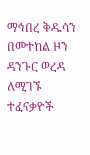ማኅበረ ቅዱሳን በመተከል ዞን ዳንጉር ወረዳ ለሚገኙ ተፈናቃዮች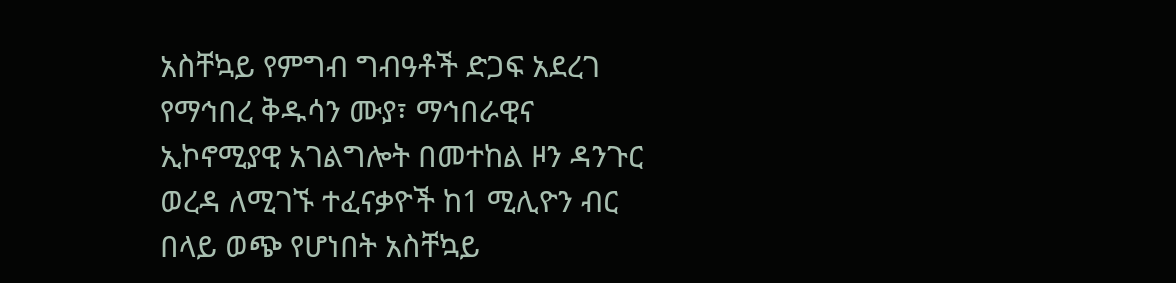አስቸኳይ የምግብ ግብዓቶች ድጋፍ አደረገ
የማኅበረ ቅዱሳን ሙያ፣ ማኅበራዊና ኢኮኖሚያዊ አገልግሎት በመተከል ዞን ዳንጉር ወረዳ ለሚገኙ ተፈናቃዮች ከ1 ሚሊዮን ብር በላይ ወጭ የሆነበት አስቸኳይ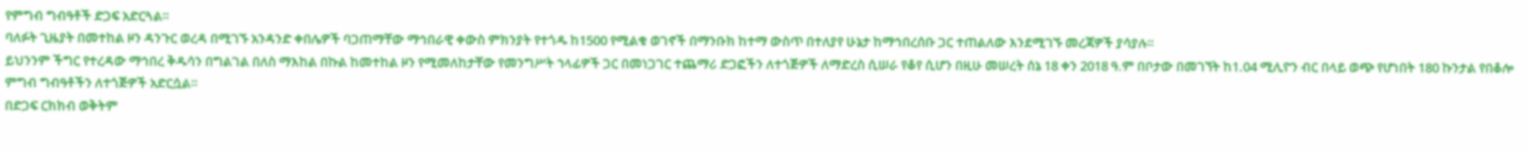የምግብ ግብዓቶች ድጋፍ አድርጓል።
ባለፉት ጊዜያት በመተከል ዞን ዳንጉር ወረዳ በሚገኙ አንዳንድ ቀበሌዎች ባጋጠማቸው ማኅበራዊ ቀውስ ምክንያት የተጎዱ ከ1500 የሚልቁ ወገኖች በማንቡክ ከተማ ውስጥ በተለያየ ሁኔታ ከማኅበረሰቡ ጋር ተጠልለው እንደሚገኙ መረጃዎች ያሳያሉ።
ይህንንም ችግር የተረዳው ማኅበረ ቅዱሳን በግልገል በለስ ማእከል በኩል ከመተከል ዞን የሚመለከታቸው የመንግሥት ኀላፊዎች ጋር በመነጋገር ተጨማሪ ድጋፎችን ለተጎጅዎች ለማድረስ ሲሠራ የቆየ ሲሆን በዚሁ መሠረት ሰኔ 18 ቀን 2018 ዓ.ም በቦታው በመገኘት ከ1.04 ሚሊዮን ብር በላይ ወጭ የሆነበት 180 ኩንታል የበቆሎ ምግብ ግብዓቶችን ለተጎጅዎች አድርሷል።
በድጋፍ ርክክብ ወቅትም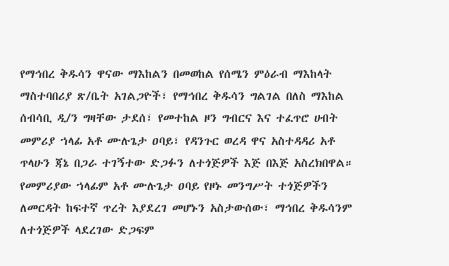የማኅበረ ቅዱሳን ዋናው ማእከልን በመወከል የሰሜን ምዕራብ ማእከላት ማስተባበሪያ ጽ/ቤት አገልጋዮች፣ የማኅበረ ቅዱሳን ግልገል በለስ ማእከል ሰብሳቢ ዲ/ን ግዛቸው ታደሰ፣ የመተከል ዞን ግብርና እና ተፈጥሮ ሀብት መምሪያ ኀላፊ አቶ ሙሉጌታ ዐባይ፣ የዳንጉር ወረዳ ዋና አስተዳዳሪ አቶ ጥላሁን ጃኔ በጋራ ተገኝተው ድጋፉን ለተጎጅዎች እጅ በእጅ አስረክበዋል።
የመምሪያው ኀላፊም አቶ ሙሉጌታ ዐባይ የዞኑ መንግሥት ተጎጅዎችን ለመርዳት ከፍተኛ ጥረት እያደረገ መሆኑን አስታውሰው፣ ማኅበረ ቅዱሳንም ለተጎጅዎች ላደረገው ድጋፍም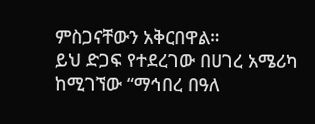ምስጋናቸውን አቅርበዋል።
ይህ ድጋፍ የተደረገው በሀገረ አሜሪካ ከሚገኘው “ማኅበረ በዓለ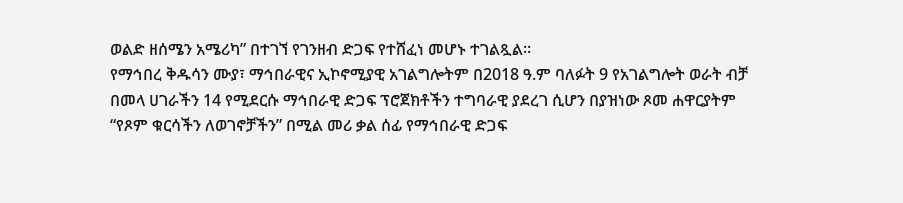ወልድ ዘሰሜን አሜሪካ” በተገኘ የገንዘብ ድጋፍ የተሸፈነ መሆኑ ተገልጿል።
የማኅበረ ቅዱሳን ሙያ፣ ማኅበራዊና ኢኮኖሚያዊ አገልግሎትም በ2018 ዓ.ም ባለፉት 9 የአገልግሎት ወራት ብቻ በመላ ሀገራችን 14 የሚደርሱ ማኅበራዊ ድጋፍ ፕሮጀክቶችን ተግባራዊ ያደረገ ሲሆን በያዝነው ጾመ ሐዋርያትም “የጾም ቁርሳችን ለወገኖቻችን” በሚል መሪ ቃል ሰፊ የማኅበራዊ ድጋፍ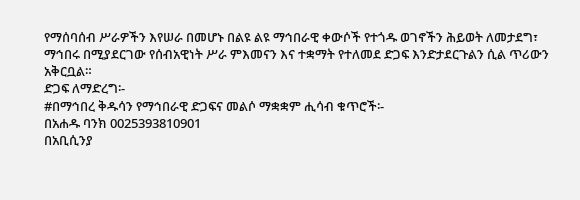የማሰባሰብ ሥራዎችን እየሠራ በመሆኑ በልዩ ልዩ ማኅበራዊ ቀውሶች የተጎዱ ወገኖችን ሕይወት ለመታደግ፣ ማኅበሩ በሚያደርገው የሰብአዊነት ሥራ ምእመናን እና ተቋማት የተለመደ ድጋፍ እንድታደርጉልን ሲል ጥሪውን አቅርቧል።
ድጋፍ ለማድረግ፡-
#በማኅበረ ቅዱሳን የማኅበራዊ ድጋፍና መልሶ ማቋቋም ሒሳብ ቁጥሮች፡-
በአሐዱ ባንክ 0025393810901
በአቢሲንያ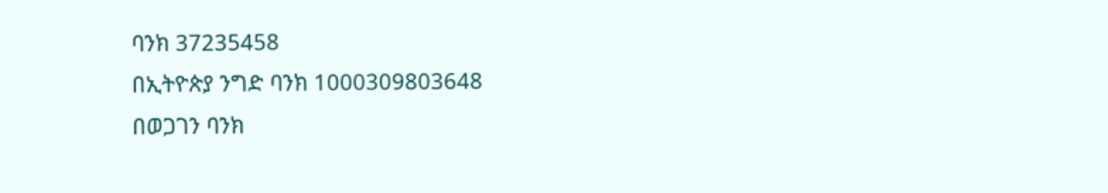ባንክ 37235458
በኢትዮጵያ ንግድ ባንክ 1000309803648
በወጋገን ባንክ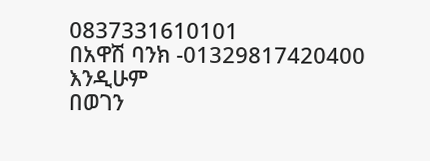0837331610101
በአዋሽ ባንክ -01329817420400 እንዲሁም
በወገን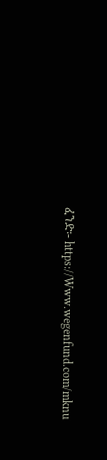ፈንድ፡- https://Www.wegenfund.com/mknu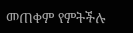መጠቀም የምትችሉ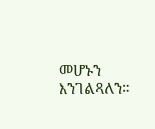መሆኑን እንገልጻለን።